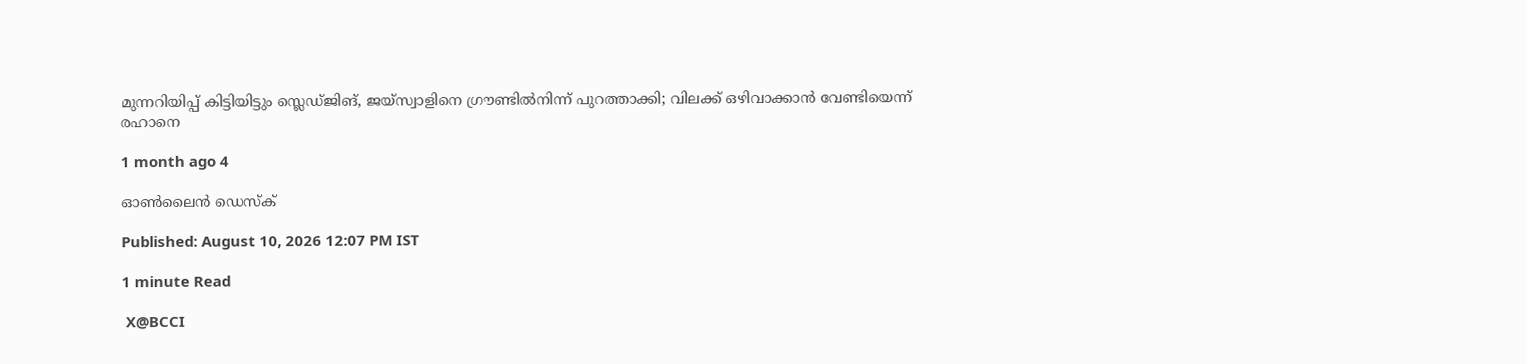മുന്നറിയിപ്പ് കിട്ടിയിട്ടും സ്ലെ‍ഡ്ജിങ്, ജയ്സ്വാളിനെ ഗ്രൗണ്ടിൽനിന്ന് പുറത്താക്കി; വിലക്ക് ഒഴിവാക്കാൻ വേണ്ടിയെന്ന് രഹാനെ

1 month ago 4

ഓൺലൈൻ ഡെസ്ക്

Published: August 10, 2026 12:07 PM IST

1 minute Read

 X@BCCI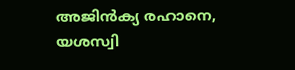അജിൻക്യ രഹാനെ, യശസ്വി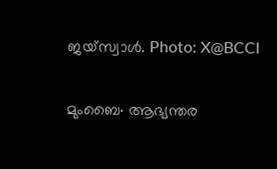ജയ്സ്വാൾ. Photo: X@BCCI

മുംബൈ∙ ആഭ്യന്തര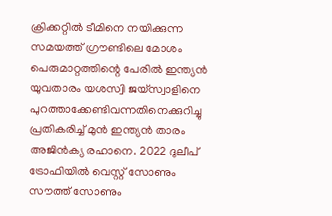ക്രിക്കറ്റിൽ ടീമിനെ നയിക്കുന്ന സമയത്ത് ഗ്രൗണ്ടിലെ മോശം പെരുമാറ്റത്തിന്റെ പേരിൽ ഇന്ത്യൻ യുവതാരം യശസ്വി ജയ്സ്വാളിനെ പുറത്താക്കേണ്ടിവന്നതിനെക്കുറിച്ചു പ്രതികരിച്ച് മുൻ ഇന്ത്യൻ താരം അജിൻക്യ രഹാനെ. 2022 ദുലീപ് ട്രോഫിയിൽ വെസ്റ്റ് സോണും സൗത്ത് സോണും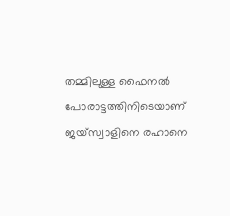തമ്മിലുള്ള ഫൈനൽ പോരാട്ടത്തിനിടെയാണ് ജയ്സ്വാളിനെ രഹാനെ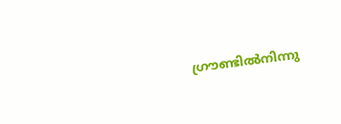ഗ്രൗണ്ടിൽനിന്നു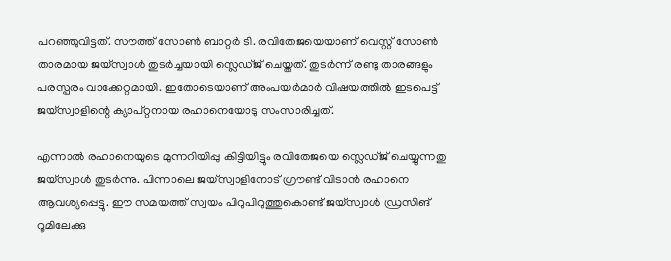പറഞ്ഞുവിട്ടത്. സൗത്ത് സോൺ ബാറ്റർ ടി. രവിതേജയെയാണ് വെസ്റ്റ് സോൺ താരമായ ജയ്സ്വാൾ തുടർച്ചയായി സ്ലെഡ്ജ് ചെയ്തത്. തുടർന്ന് രണ്ടു താരങ്ങളും പരസ്പരം വാക്കേറ്റമായി. ഇതോടെയാണ് അംപയർമാർ വിഷയത്തിൽ ഇടപെട്ട് ജയ്സ്വാളിന്റെ ക്യാപ്റ്റനായ രഹാനെയോടു സംസാരിച്ചത്.

എന്നാൽ രഹാനെയുടെ മുന്നറിയിപ്പു കിട്ടിയിട്ടും രവിതേജയെ സ്ലെഡ്ജ് ചെയ്യുന്നതു ജയ്സ്വാൾ തുടർന്നു. പിന്നാലെ ജയ്സ്വാളിനോട് ഗ്രൗണ്ട് വിടാൻ രഹാനെ ആവശ്യപ്പെട്ടു. ഈ സമയത്ത് സ്വയം പിറുപിറുത്തുകൊണ്ട് ജയ്സ്വാൾ ഡ്രസിങ് റൂമിലേക്കു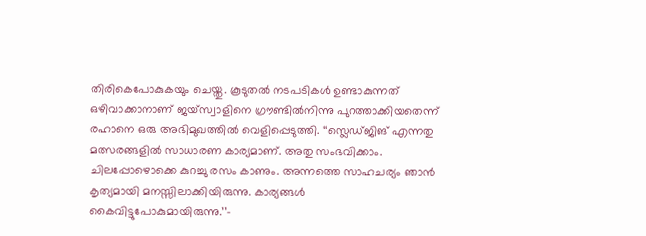തിരികെപോകുകയും ചെയ്തു. കൂടുതൽ നടപടികൾ ഉണ്ടാകുന്നത് ഒഴിവാക്കാനാണ് ജയ്സ്വാളിനെ ഗ്രൗണ്ടിൽനിന്നു പുറത്താക്കിയതെന്ന് രഹാനെ ഒരു അഭിമുഖത്തിൽ വെളിപ്പെടുത്തി. ‘‘സ്ലെ‍ഡ്ജിങ് എന്നതു മത്സരങ്ങളിൽ സാധാരണ കാര്യമാണ്. അതു സംഭവിക്കാം. ചിലപ്പോഴൊക്കെ കുറച്ചു രസം കാണും. അന്നത്തെ സാഹചര്യം ഞാന്‍ കൃത്യമായി മനസ്സിലാക്കിയിരുന്നു. കാര്യങ്ങൾ കൈവിട്ടുപോകുമായിരുന്നു.’’–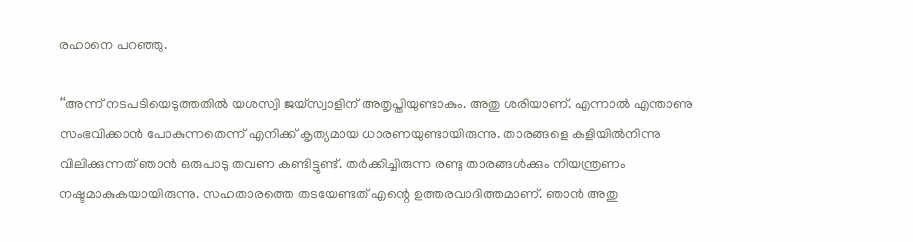രഹാനെ പറഞ്ഞു.

‘‘അന്ന് നടപടിയെടുത്തതിൽ യശസ്വി ജയ്സ്വാളിന് അതൃപ്തിയുണ്ടാകും. അതു ശരിയാണ്. എന്നാൽ എന്താണു സംഭവിക്കാൻ പോകുന്നതെന്ന് എനിക്ക് കൃത്യമായ ധാരണയുണ്ടായിരുന്നു. താരങ്ങളെ കളിയിൽനിന്നു വിലിക്കുന്നത് ഞാൻ ഒരുപാടു തവണ കണ്ടിട്ടുണ്ട്. തർക്കിച്ചിരുന്ന രണ്ടു താരങ്ങൾക്കും നിയന്ത്രണം നഷ്ടമാകുകയായിരുന്നു. സഹതാരത്തെ തടയേണ്ടത് എന്റെ ഉത്തരവാദിത്തമാണ്. ഞാൻ അതു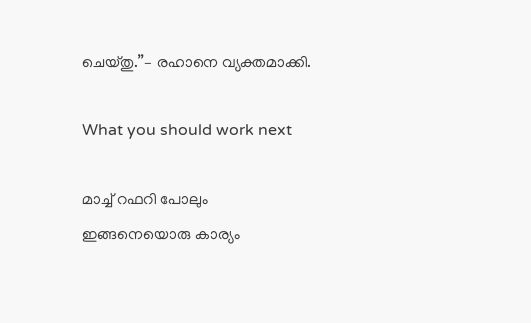ചെയ്തു.’’– രഹാനെ വ്യക്തമാക്കി.

What you should work next

മാച്ച് റഫറി പോലും ഇങ്ങനെയൊരു കാര്യം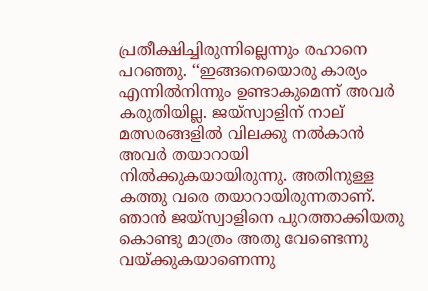പ്രതീക്ഷിച്ചിരുന്നില്ലെന്നും രഹാനെ പറഞ്ഞു. ‘‘ഇങ്ങനെയൊരു കാര്യം എന്നിൽനിന്നും ഉണ്ടാകുമെന്ന് അവർ കരുതിയില്ല. ജയ്സ്വാളിന് നാല് മത്സരങ്ങളിൽ വിലക്കു നൽകാൻ അവര്‍ തയാറായി നിൽക്കുകയായിരുന്നു. അതിനുള്ള കത്തു വരെ തയാറായിരുന്നതാണ്. ഞാൻ ജയ്സ്വാളിനെ പുറത്താക്കിയതു കൊണ്ടു മാത്രം അതു വേണ്ടെന്നു വയ്ക്കുകയാണെന്നു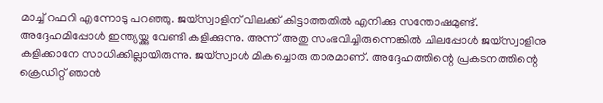മാച്ച് റഫറി എന്നോടു പറഞ്ഞു. ജയ്സ്വാളിന് വിലക്ക് കിട്ടാത്തതിൽ എനിക്കു സന്തോഷമുണ്ട്. അദ്ദേഹമിപ്പോൾ ഇന്ത്യയ്ക്കു വേണ്ടി കളിക്കുന്നു. അന്ന് അതു സംഭവിച്ചിരുന്നെങ്കിൽ ചിലപ്പോള്‍ ജയ്സ്വാളിനു കളിക്കാനേ സാധിക്കില്ലായിരുന്നു. ജയ്സ്വാൾ മികച്ചൊരു താരമാണ്. അദ്ദേഹത്തിന്റെ പ്രകടനത്തിന്റെ ക്രെഡിറ്റ് ഞാൻ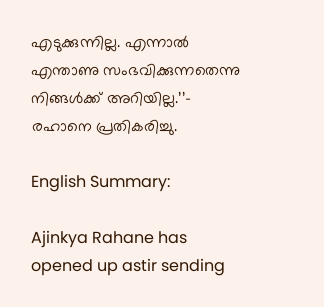എടുക്കുന്നില്ല. എന്നാൽ എന്താണു സംഭവിക്കുന്നതെന്നു നിങ്ങൾക്ക് അറിയില്ല.’’– രഹാനെ പ്രതികരിച്ചു.

English Summary:

Ajinkya Rahane has opened up astir sending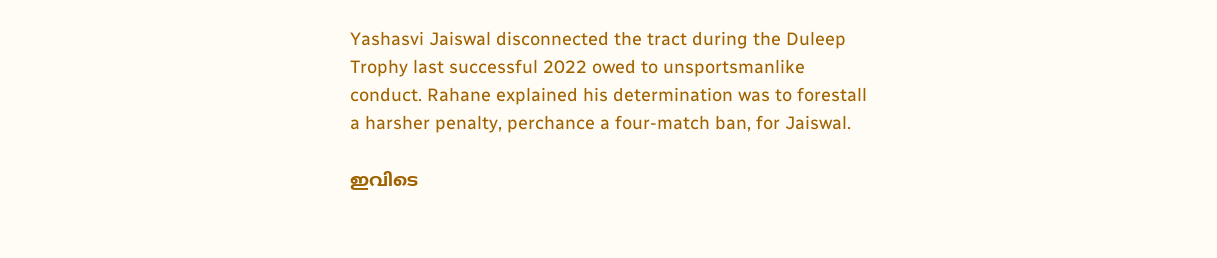Yashasvi Jaiswal disconnected the tract during the Duleep Trophy last successful 2022 owed to unsportsmanlike conduct. Rahane explained his determination was to forestall a harsher penalty, perchance a four-match ban, for Jaiswal.

ഇവിടെ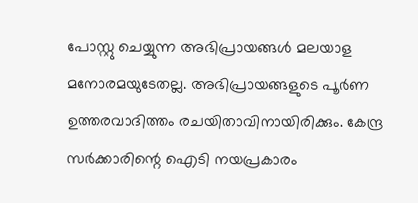പോസ്റ്റു ചെയ്യുന്ന അഭിപ്രായങ്ങൾ മലയാള മനോരമയുടേതല്ല. അഭിപ്രായങ്ങളുടെ പൂർണ ഉത്തരവാദിത്തം രചയിതാവിനായിരിക്കും. കേന്ദ്ര സർക്കാരിന്റെ ഐടി നയപ്രകാരം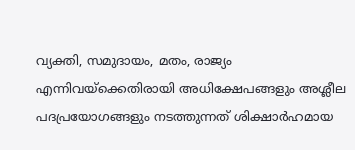വ്യക്തി, സമുദായം, മതം, രാജ്യം എന്നിവയ്ക്കെതിരായി അധിക്ഷേപങ്ങളും അശ്ലീല പദപ്രയോഗങ്ങളും നടത്തുന്നത് ശിക്ഷാർഹമായ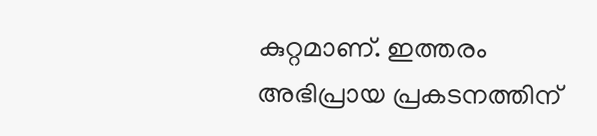കുറ്റമാണ്. ഇത്തരം അഭിപ്രായ പ്രകടനത്തിന്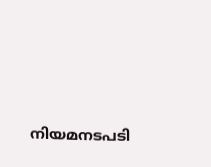നിയമനടപടി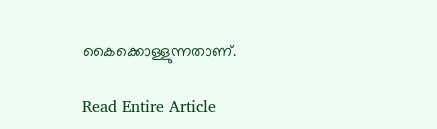കൈക്കൊള്ളുന്നതാണ്.

Read Entire Article